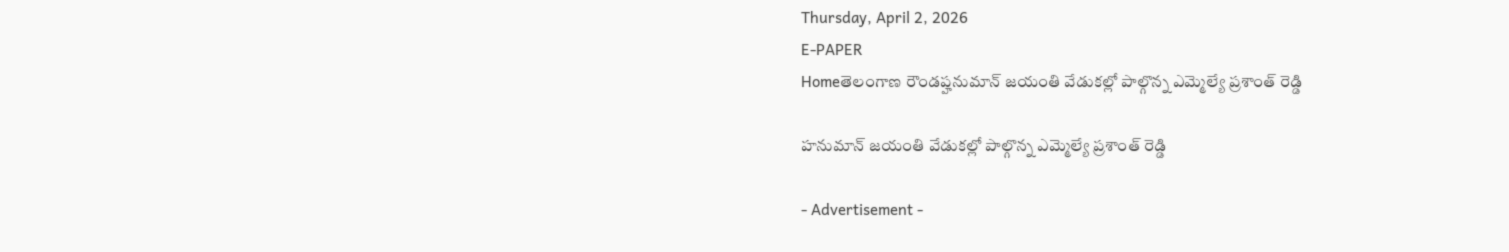Thursday, April 2, 2026
E-PAPER
Homeతెలంగాణ రౌండప్హనుమాన్ జయంతి వేడుకల్లో పాల్గొన్న ఎమ్మెల్యే ప్రశాంత్ రెడ్డి

హనుమాన్ జయంతి వేడుకల్లో పాల్గొన్న ఎమ్మెల్యే ప్రశాంత్ రెడ్డి

- Advertisement -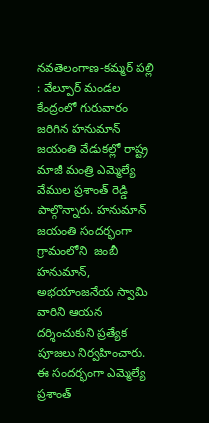నవతెలంగాణ-కమ్మర్ పల్లి : వేల్పూర్ మండల కేంద్రంలో గురువారం జరిగిన హనుమాన్ జయంతి వేడుకల్లో రాష్ట్ర మాజీ మంత్రి ఎమ్మెల్యే వేముల ప్రశాంత్ రెడ్డి పాల్గొన్నారు. హనుమాన్ జయంతి సందర్భంగా గ్రామంలోని  జంబీ హనుమాన్, అభయాంజనేయ స్వామి వారిని ఆయన దర్శించుకుని ప్రత్యేక పూజలు నిర్వహించారు. ఈ సందర్భంగా ఎమ్మెల్యే ప్రశాంత్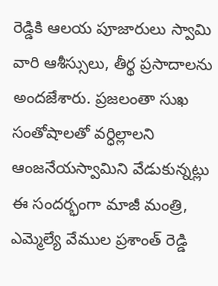రెడ్డికి ఆలయ పూజారులు స్వామి వారి ఆశీస్సులు, తీర్థ ప్రసాదాలను అందజేశారు. ప్రజలంతా సుఖ సంతోషాలతో వర్ధిల్లాలని ఆంజనేయస్వామిని వేడుకున్నట్లు ఈ సందర్భంగా మాజీ మంత్రి, ఎమ్మెల్యే వేముల ప్రశాంత్ రెడ్డి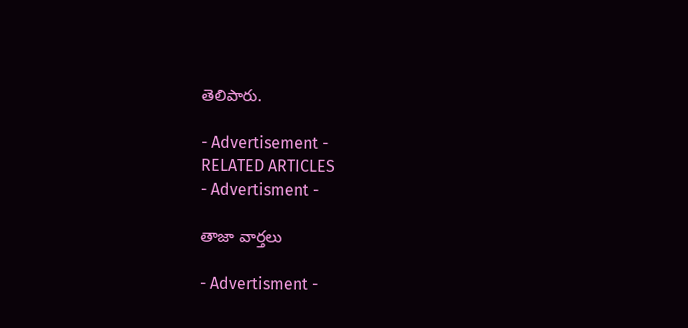తెలిపారు.

- Advertisement -
RELATED ARTICLES
- Advertisment -

తాజా వార్తలు

- Advertisment -